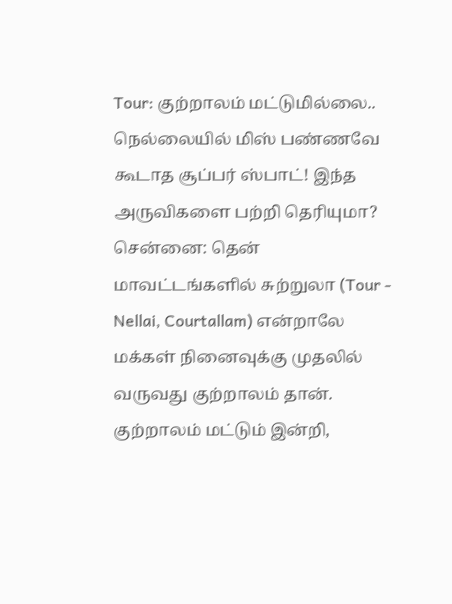Tour: குற்றாலம் மட்டுமில்லை.. நெல்லையில் மிஸ் பண்ணவே கூடாத சூப்பர் ஸ்பாட்! இந்த அருவிகளை பற்றி தெரியுமா?
சென்னை: தென் மாவட்டங்களில் சுற்றுலா (Tour - Nellai, Courtallam) என்றாலே மக்கள் நினைவுக்கு முதலில் வருவது குற்றாலம் தான். குற்றாலம் மட்டும் இன்றி,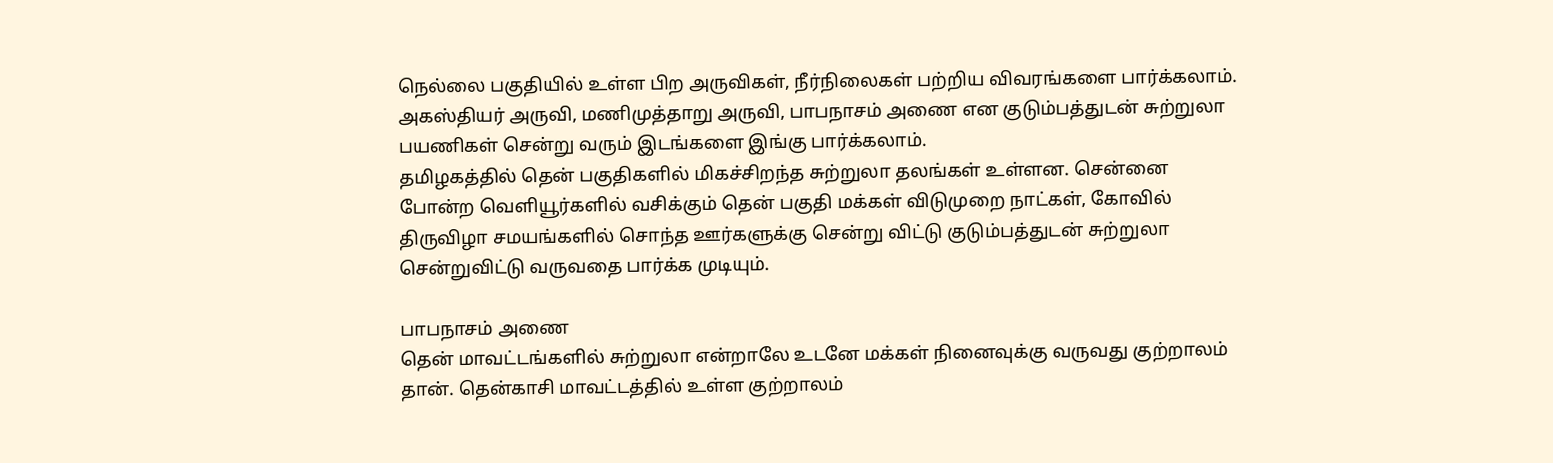நெல்லை பகுதியில் உள்ள பிற அருவிகள், நீர்நிலைகள் பற்றிய விவரங்களை பார்க்கலாம். அகஸ்தியர் அருவி, மணிமுத்தாறு அருவி, பாபநாசம் அணை என குடும்பத்துடன் சுற்றுலா பயணிகள் சென்று வரும் இடங்களை இங்கு பார்க்கலாம்.
தமிழகத்தில் தென் பகுதிகளில் மிகச்சிறந்த சுற்றுலா தலங்கள் உள்ளன. சென்னை போன்ற வெளியூர்களில் வசிக்கும் தென் பகுதி மக்கள் விடுமுறை நாட்கள், கோவில் திருவிழா சமயங்களில் சொந்த ஊர்களுக்கு சென்று விட்டு குடும்பத்துடன் சுற்றுலா சென்றுவிட்டு வருவதை பார்க்க முடியும்.

பாபநாசம் அணை
தென் மாவட்டங்களில் சுற்றுலா என்றாலே உடனே மக்கள் நினைவுக்கு வருவது குற்றாலம் தான். தென்காசி மாவட்டத்தில் உள்ள குற்றாலம்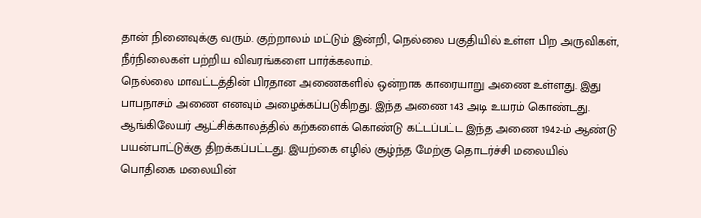தான் நினைவுக்கு வரும். குற்றாலம் மட்டும் இன்றி, நெல்லை பகுதியில் உள்ள பிற அருவிகள், நீர்நிலைகள் பற்றிய விவரங்களை பார்க்கலாம்.
நெல்லை மாவட்டத்தின் பிரதான அணைகளில் ஒன்றாக காரையாறு அணை உள்ளது. இது பாபநாசம் அணை எனவும் அழைக்கப்படுகிறது. இந்த அணை 143 அடி உயரம் கொண்டது. ஆங்கிலேயர் ஆட்சிக்காலத்தில் கற்களைக் கொண்டு கட்டப்பட்ட இந்த அணை 1942-ம் ஆண்டு பயன்பாட்டுக்கு திறக்கப்பட்டது. இயற்கை எழில் சூழ்ந்த மேற்கு தொடர்ச்சி மலையில் பொதிகை மலையின்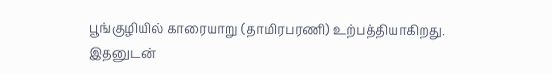பூங்குழியில் காரையாறு (தாமிரபரணி) உற்பத்தியாகிறது. இதனுடன்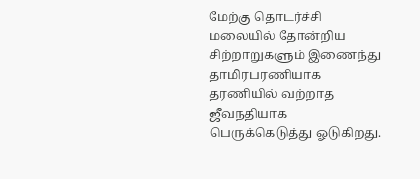மேற்கு தொடர்ச்சி மலையில் தோன்றிய சிற்றாறுகளும் இணைந்து தாமிரபரணியாக தரணியில் வற்றாத ஜீவநதியாக பெருக்கெடுத்து ஓடுகிறது.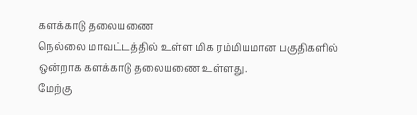களக்காடு தலையணை
நெல்லை மாவட்டத்தில் உள்ள மிக ரம்மியமான பகுதிகளில் ஒன்றாக களக்காடு தலையணை உள்ளது.
மேற்கு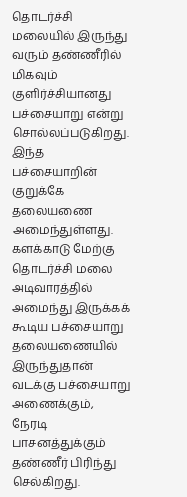தொடர்ச்சி மலையில் இருந்து வரும் தண்ணீரில் மிகவும் குளிர்ச்சியானது பச்சையாறு என்று சொல்லப்படுகிறது. இந்த பச்சையாறின் குறுக்கே தலையணை அமைந்துள்ளது. களக்காடு மேற்கு தொடர்ச்சி மலை அடிவாரத்தில் அமைந்து இருக்கக் கூடிய பச்சையாறு தலையணையில் இருந்துதான் வடக்கு பச்சையாறு அணைக்கும், நேரடி பாசனத்துக்கும் தண்ணீர் பிரிந்து செல்கிறது.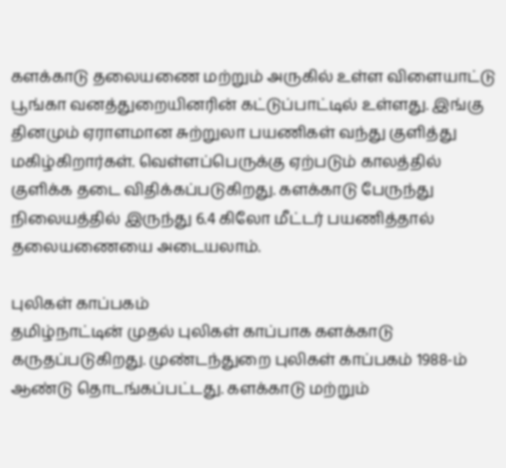களக்காடு தலையணை மற்றும் அருகில் உள்ள விளையாட்டு பூங்கா வனத்துறையினரின் கட்டுப்பாட்டில் உள்ளது. இங்கு தினமும் ஏராளமான சுற்றுலா பயணிகள் வந்து குளித்து மகிழ்கிறார்கள். வெள்ளப்பெருக்கு ஏற்படும் காலத்தில் குளிக்க தடை விதிக்கப்படுகிறது. களக்காடு பேருந்து நிலையத்தில் இருந்து 6.4 கிலோ மீட்டர் பயணித்தால் தலையணையை அடையலாம்.

புலிகள் காப்பகம்
தமிழ்நாட்டின் முதல் புலிகள் காப்பாக களக்காடு கருதப்படுகிறது. முண்டந்துறை புலிகள் காப்பகம் 1988-ம் ஆண்டு தொடங்கப்பட்டது. களக்காடு மற்றும்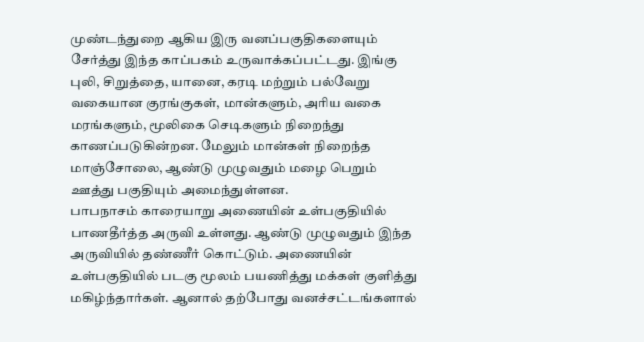முண்டந்துறை ஆகிய இரு வனப்பகுதிகளையும் சேர்த்து இந்த காப்பகம் உருவாக்கப்பட்டது. இங்கு புலி, சிறுத்தை, யானை, கரடி மற்றும் பல்வேறு வகையான குரங்குகள், மான்களும், அரிய வகை மரங்களும், மூலிகை செடிகளும் நிறைந்து காணப்படுகின்றன. மேலும் மான்கள் நிறைந்த மாஞ்சோலை, ஆண்டு முழுவதும் மழை பெறும் ஊத்து பகுதியும் அமைந்துள்ளன.
பாபநாசம் காரையாறு அணையின் உள்பகுதியில் பாணதீர்த்த அருவி உள்ளது. ஆண்டு முழுவதும் இந்த அருவியில் தண்ணீர் கொட்டும். அணையின் உள்பகுதியில் படகு மூலம் பயணித்து மக்கள் குளித்து மகிழ்ந்தார்கள். ஆனால் தற்போது வனச்சட்டங்களால்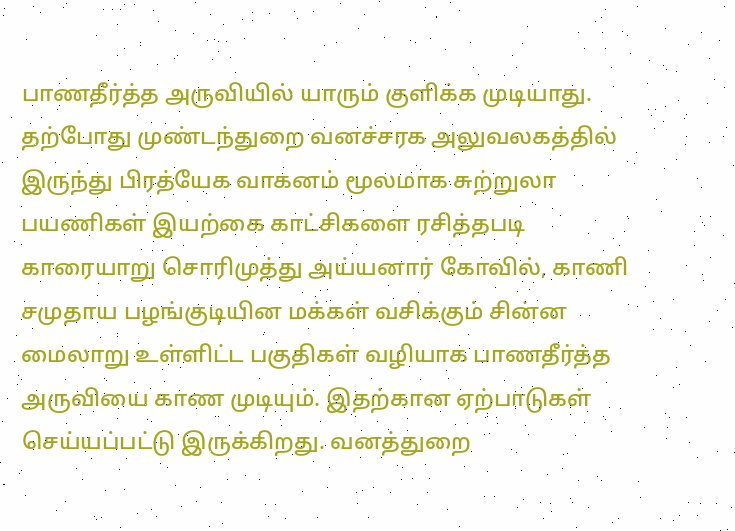பாணதீர்த்த அருவியில் யாரும் குளிக்க முடியாது.
தற்போது முண்டந்துறை வனச்சரக அலுவலகத்தில் இருந்து பிரத்யேக வாகனம் மூலமாக சுற்றுலா பயணிகள் இயற்கை காட்சிகளை ரசித்தபடி காரையாறு சொரிமுத்து அய்யனார் கோவில், காணி சமுதாய பழங்குடியின மக்கள் வசிக்கும் சின்ன மைலாறு உள்ளிட்ட பகுதிகள் வழியாக பாணதீர்த்த அருவியை காண முடியும். இதற்கான ஏற்பாடுகள் செய்யப்பட்டு இருக்கிறது. வனத்துறை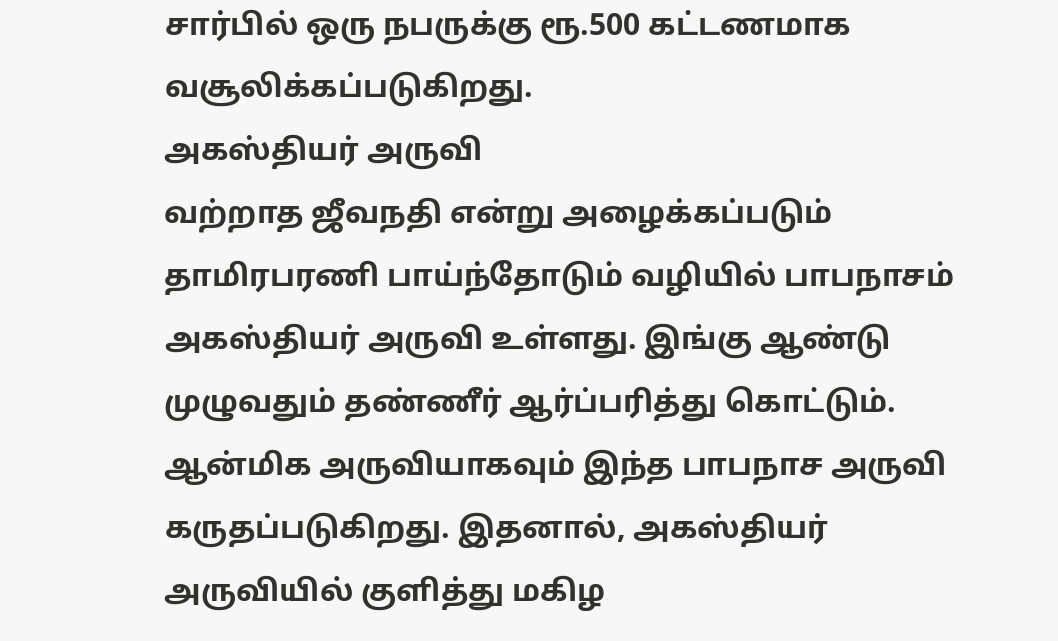சார்பில் ஒரு நபருக்கு ரூ.500 கட்டணமாக வசூலிக்கப்படுகிறது.
அகஸ்தியர் அருவி
வற்றாத ஜீவநதி என்று அழைக்கப்படும் தாமிரபரணி பாய்ந்தோடும் வழியில் பாபநாசம் அகஸ்தியர் அருவி உள்ளது. இங்கு ஆண்டு முழுவதும் தண்ணீர் ஆர்ப்பரித்து கொட்டும். ஆன்மிக அருவியாகவும் இந்த பாபநாச அருவி கருதப்படுகிறது. இதனால், அகஸ்தியர் அருவியில் குளித்து மகிழ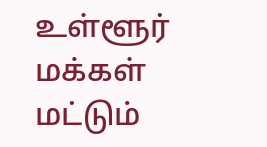உள்ளூர் மக்கள் மட்டும்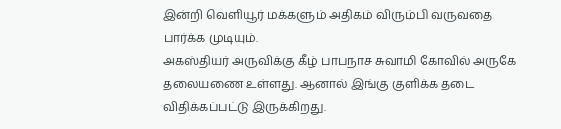இன்றி வெளியூர் மக்களும் அதிகம் விரும்பி வருவதை பார்க்க முடியும்.
அகஸ்தியர் அருவிக்கு கீழ் பாபநாச சுவாமி கோவில் அருகே தலையணை உள்ளது. ஆனால் இங்கு குளிக்க தடை விதிக்கப்பட்டு இருக்கிறது.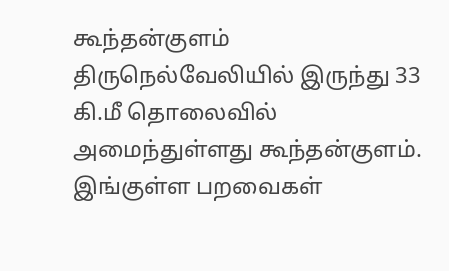கூந்தன்குளம்
திருநெல்வேலியில் இருந்து 33 கி.மீ தொலைவில் அமைந்துள்ளது கூந்தன்குளம். இங்குள்ள பறவைகள்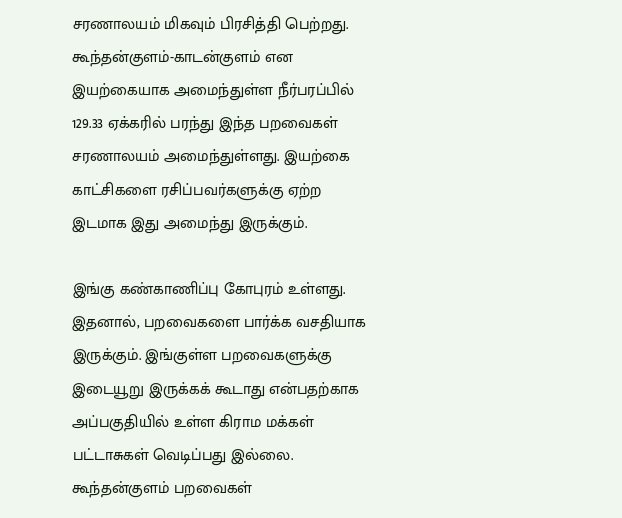சரணாலயம் மிகவும் பிரசித்தி பெற்றது. கூந்தன்குளம்-காடன்குளம் என இயற்கையாக அமைந்துள்ள நீர்பரப்பில் 129.33 ஏக்கரில் பரந்து இந்த பறவைகள் சரணாலயம் அமைந்துள்ளது. இயற்கை காட்சிகளை ரசிப்பவர்களுக்கு ஏற்ற இடமாக இது அமைந்து இருக்கும்.

இங்கு கண்காணிப்பு கோபுரம் உள்ளது. இதனால், பறவைகளை பார்க்க வசதியாக இருக்கும். இங்குள்ள பறவைகளுக்கு இடையூறு இருக்கக் கூடாது என்பதற்காக அப்பகுதியில் உள்ள கிராம மக்கள் பட்டாசுகள் வெடிப்பது இல்லை. கூந்தன்குளம் பறவைகள்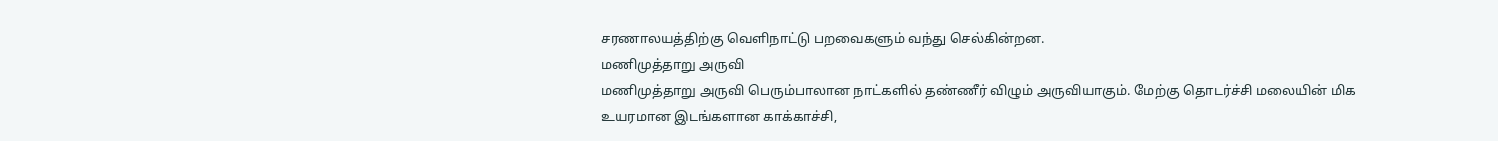சரணாலயத்திற்கு வெளிநாட்டு பறவைகளும் வந்து செல்கின்றன.
மணிமுத்தாறு அருவி
மணிமுத்தாறு அருவி பெரும்பாலான நாட்களில் தண்ணீர் விழும் அருவியாகும். மேற்கு தொடர்ச்சி மலையின் மிக உயரமான இடங்களான காக்காச்சி,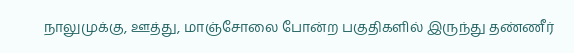நாலுமுக்கு, ஊத்து, மாஞ்சோலை போன்ற பகுதிகளில் இருந்து தண்ணீர்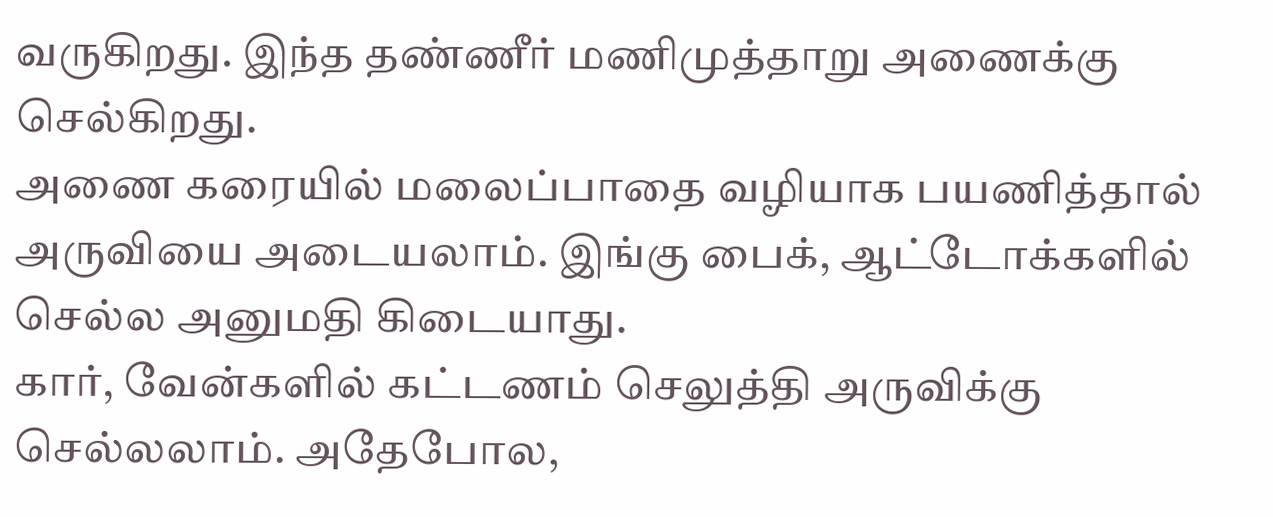வருகிறது. இந்த தண்ணீர் மணிமுத்தாறு அணைக்கு செல்கிறது.
அணை கரையில் மலைப்பாதை வழியாக பயணித்தால் அருவியை அடையலாம். இங்கு பைக், ஆட்டோக்களில் செல்ல அனுமதி கிடையாது.
கார், வேன்களில் கட்டணம் செலுத்தி அருவிக்கு செல்லலாம். அதேபோல,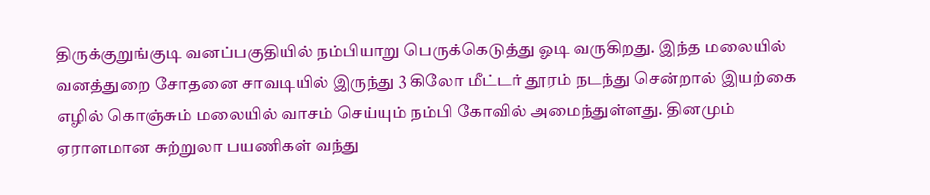திருக்குறுங்குடி வனப்பகுதியில் நம்பியாறு பெருக்கெடுத்து ஓடி வருகிறது. இந்த மலையில் வனத்துறை சோதனை சாவடியில் இருந்து 3 கிலோ மீட்டர் தூரம் நடந்து சென்றால் இயற்கை எழில் கொஞ்சும் மலையில் வாசம் செய்யும் நம்பி கோவில் அமைந்துள்ளது. தினமும் ஏராளமான சுற்றுலா பயணிகள் வந்து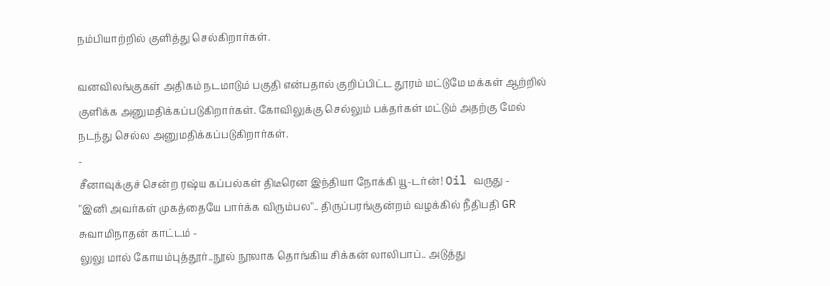நம்பியாற்றில் குளித்து செல்கிறார்கள்.

வனவிலங்குகள் அதிகம் நடமாடும் பகுதி என்பதால் குறிப்பிட்ட தூரம் மட்டுமே மக்கள் ஆற்றில் குளிக்க அனுமதிக்கப்படுகிறார்கள். கோவிலுக்கு செல்லும் பக்தர்கள் மட்டும் அதற்கு மேல் நடந்து செல்ல அனுமதிக்கப்படுகிறார்கள்.
-
சீனாவுக்குச் சென்ற ரஷ்ய கப்பல்கள் திடீரென இந்தியா நோக்கி யூ-டர்ன்! Oil வருது -
"இனி அவர்கள் முகத்தையே பார்க்க விரும்பல".. திருப்பரங்குன்றம் வழக்கில் நீதிபதி GR சுவாமிநாதன் காட்டம் -
லுலு மால் கோயம்புத்தூர்..நூல் நூலாக தொங்கிய சிக்கன் லாலிபாப்.. அடுத்து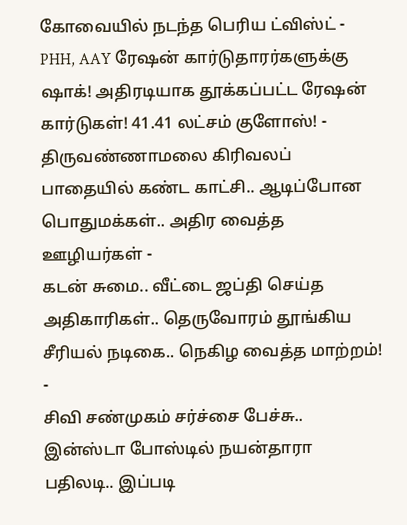கோவையில் நடந்த பெரிய ட்விஸ்ட் -
PHH, AAY ரேஷன் கார்டுதாரர்களுக்கு ஷாக்! அதிரடியாக தூக்கப்பட்ட ரேஷன் கார்டுகள்! 41.41 லட்சம் குளோஸ்! -
திருவண்ணாமலை கிரிவலப் பாதையில் கண்ட காட்சி.. ஆடிப்போன பொதுமக்கள்.. அதிர வைத்த ஊழியர்கள் -
கடன் சுமை.. வீட்டை ஜப்தி செய்த அதிகாரிகள்.. தெருவோரம் தூங்கிய சீரியல் நடிகை.. நெகிழ வைத்த மாற்றம்! -
சிவி சண்முகம் சர்ச்சை பேச்சு.. இன்ஸ்டா போஸ்டில் நயன்தாரா பதிலடி.. இப்படி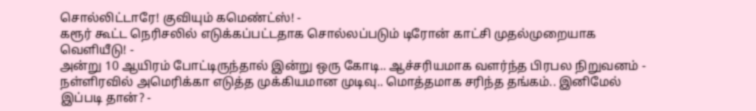சொல்லிட்டாரே! குவியும் கமெண்ட்ஸ்! -
கரூர் கூட்ட நெரிசலில் எடுக்கப்பட்டதாக சொல்லப்படும் டிரோன் காட்சி முதல்முறையாக வெளியீடு! -
அன்று 10 ஆயிரம் போட்டிருந்தால் இன்று ஒரு கோடி.. ஆச்சரியமாக வளர்ந்த பிரபல நிறுவனம் -
நள்ளிரவில் அமெரிக்கா எடுத்த முக்கியமான முடிவு.. மொத்தமாக சரிந்த தங்கம்.. இனிமேல் இப்படி தான்? -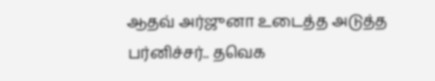ஆதவ் அர்ஜுனா உடைத்த அடுத்த பர்னிச்சர்.. தவெக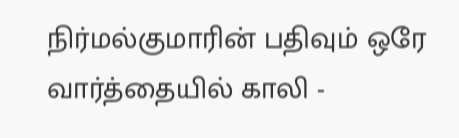நிர்மல்குமாரின் பதிவும் ஒரே வார்த்தையில் காலி -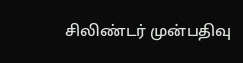சிலிண்டர் முன்பதிவு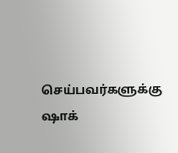செய்பவர்களுக்கு ஷாக்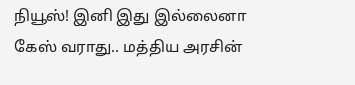நியூஸ்! இனி இது இல்லைனா கேஸ் வராது.. மத்திய அரசின்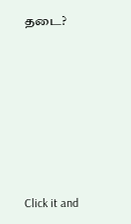தடை?












Click it and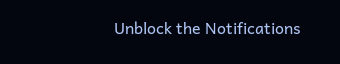Unblock the Notifications